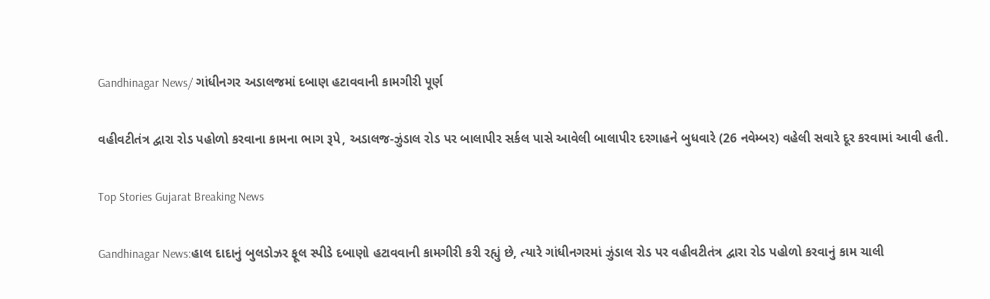Gandhinagar News/ ગાંધીનગર અડાલજમાં દબાણ હટાવવાની કામગીરી પૂર્ણ

વહીવટીતંત્ર દ્વારા રોડ પહોળો કરવાના કામના ભાગ રૂપે, અડાલજ-ઝુંડાલ રોડ પર બાલાપીર સર્કલ પાસે આવેલી બાલાપીર દરગાહને બુધવારે (26 નવેમ્બર) વહેલી સવારે દૂર કરવામાં આવી હતી.

Top Stories Gujarat Breaking News

Gandhinagar News:હાલ દાદાનું બુલડોઝર ફૂલ સ્પીડે દબાણો હટાવવાની કામગીરી કરી રહ્યું છે, ત્યારે ગાંધીનગરમાં ઝુંડાલ રોડ પર વહીવટીતંત્ર દ્વારા રોડ પહોળો કરવાનું કામ ચાલી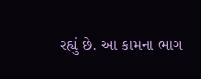રહ્યું છે. આ કામના ભાગ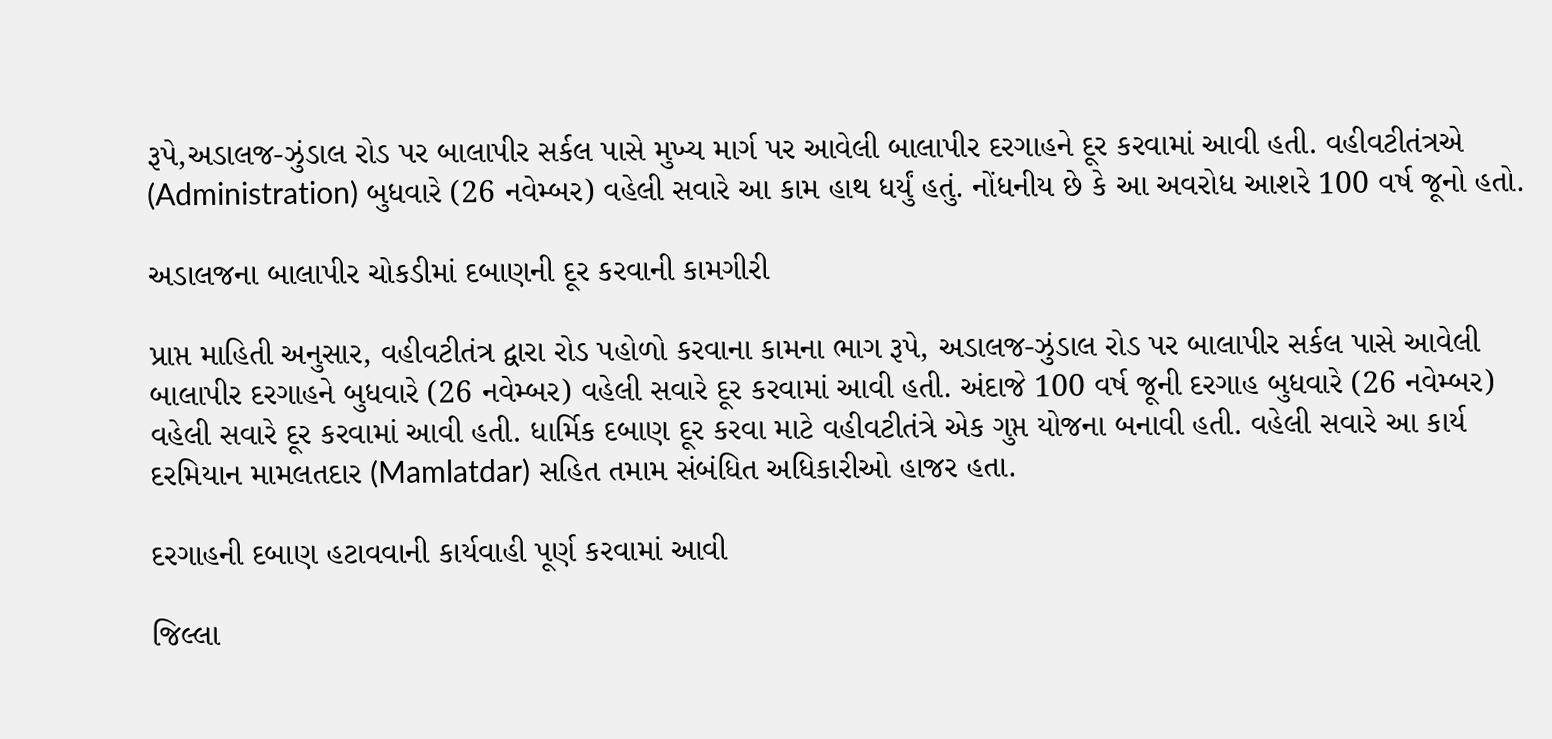રૂપે,અડાલજ-ઝુંડાલ રોડ પર બાલાપીર સર્કલ પાસે મુખ્ય માર્ગ પર આવેલી બાલાપીર દરગાહને દૂર કરવામાં આવી હતી. વહીવટીતંત્રએ (Administration) બુધવારે (26 નવેમ્બર) વહેલી સવારે આ કામ હાથ ધર્યું હતું. નોંધનીય છે કે આ અવરોધ આશરે 100 વર્ષ જૂનો હતો.

અડાલજના બાલાપીર ચોકડીમાં દબાણની દૂર કરવાની કામગીરી

પ્રાપ્ત માહિતી અનુસાર, વહીવટીતંત્ર દ્વારા રોડ પહોળો કરવાના કામના ભાગ રૂપે, અડાલજ-ઝુંડાલ રોડ પર બાલાપીર સર્કલ પાસે આવેલી બાલાપીર દરગાહને બુધવારે (26 નવેમ્બર) વહેલી સવારે દૂર કરવામાં આવી હતી. અંદાજે 100 વર્ષ જૂની દરગાહ બુધવારે (26 નવેમ્બર) વહેલી સવારે દૂર કરવામાં આવી હતી. ધાર્મિક દબાણ દૂર કરવા માટે વહીવટીતંત્રે એક ગુપ્ત યોજના બનાવી હતી. વહેલી સવારે આ કાર્ય દરમિયાન મામલતદાર (Mamlatdar) સહિત તમામ સંબંધિત અધિકારીઓ હાજર હતા.

દરગાહની દબાણ હટાવવાની કાર્યવાહી પૂર્ણ કરવામાં આવી

જિલ્લા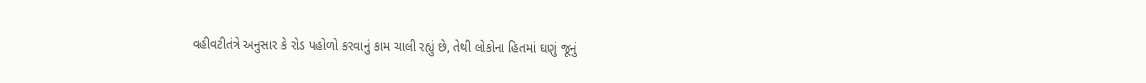વહીવટીતંત્રે અનુસાર કે રોડ પહોળો કરવાનું કામ ચાલી રહ્યું છે, તેથી લોકોના હિતમાં ઘણું જૂનું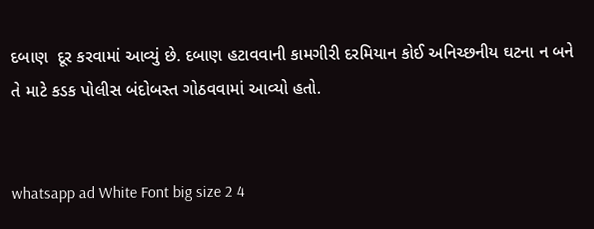દબાણ  દૂર કરવામાં આવ્યું છે. દબાણ હટાવવાની કામગીરી દરમિયાન કોઈ અનિચ્છનીય ઘટના ન બને તે માટે કડક પોલીસ બંદોબસ્ત ગોઠવવામાં આવ્યો હતો.


whatsapp ad White Font big size 2 4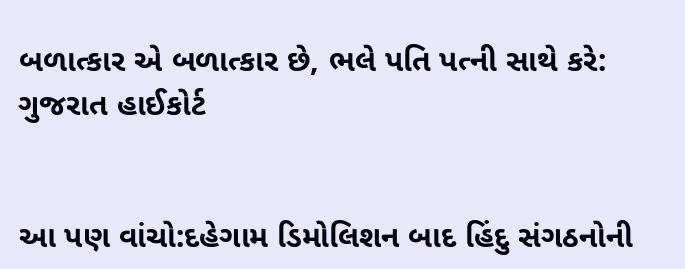બળાત્કાર એ બળાત્કાર છે, ભલે પતિ પત્ની સાથે કરે: ગુજરાત હાઈકોર્ટ


આ પણ વાંચો:દહેગામ ડિમોલિશન બાદ હિંદુ સંગઠનોની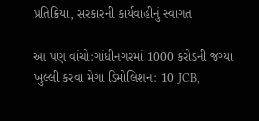પ્રતિક્રિયા, સરકારની કાર્યવાહીનું સ્વાગત

આ પણ વાંચો:ગાંધીનગરમાં 1000 કરોડની જગ્યા ખુલ્લી કરવા મેગા ડિમોલિશન: 10 JCB,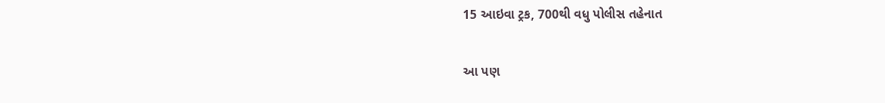15 આઇવા ટ્રક, 700થી વધુ પોલીસ તહેનાત

આ પણ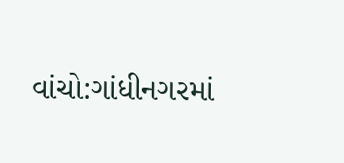વાંચો:ગાંધીનગરમાં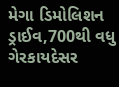મેગા ડિમોલિશન ડ્રાઈવ,700થી વધુ ગેરકાયદેસર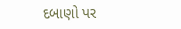દબાણો પર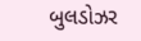બુલડોઝર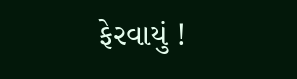ફેરવાયું !